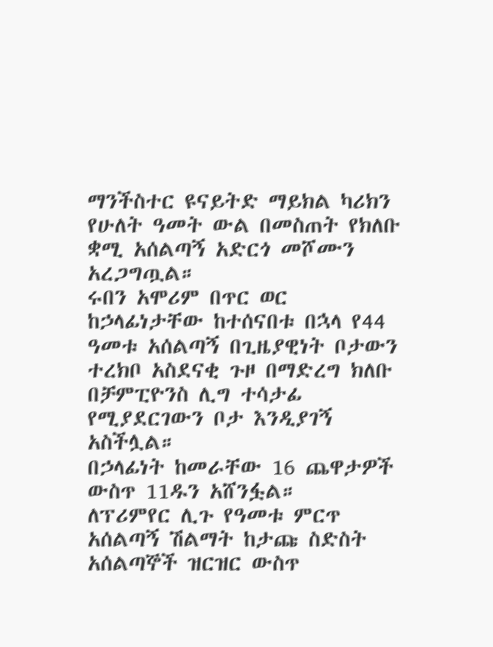ማንችስተር ዩናይትድ ማይክል ካሪክን የሁለት ዓመት ውል በመስጠት የክለቡ ቋሚ አሰልጣኝ አድርጎ መሾሙን አረጋግጧል።
ሩበን አሞሪም በጥር ወር ከኃላፊነታቸው ከተሰናበቱ በኋላ የ44 ዓመቱ አሰልጣኝ በጊዜያዊነት ቦታውን ተረክቦ አስደናቂ ጉዞ በማድረግ ክለቡ በቻምፒዮንስ ሊግ ተሳታፊ የሚያደርገውን ቦታ እንዲያገኝ አስችሏል።
በኃላፊነት ከመራቸው 16 ጨዋታዎች ውስጥ 11ዱን አሸንፏል።
ለፕሪምየር ሊጉ የዓመቱ ምርጥ አሰልጣኝ ሽልማት ከታጩ ስድስት አሰልጣኞች ዝርዝር ውስጥ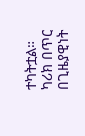ተካትቷል።
ካሪክ በጥር በጊዜያዊነት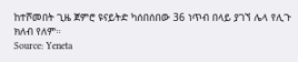ከተሾመበት ጊዜ ጀምሮ ዩናይትድ ካሰበሰበው 36 ነጥብ በላይ ያገኘ ሌላ የሊጉ ክለብ የለም።
Source: Yeneta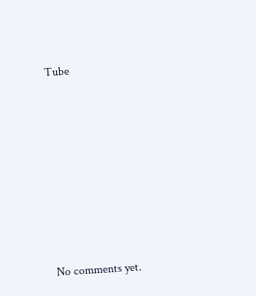Tube









No comments yet.